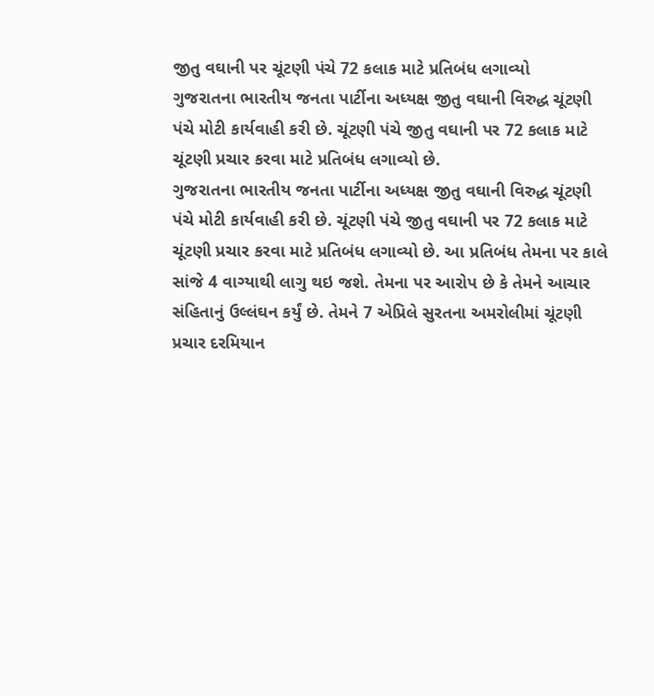જીતુ વઘાની પર ચૂંટણી પંચે 72 કલાક માટે પ્રતિબંધ લગાવ્યો
ગુજરાતના ભારતીય જનતા પાર્ટીના અધ્યક્ષ જીતુ વઘાની વિરુદ્ધ ચૂંટણી પંચે મોટી કાર્યવાહી કરી છે. ચૂંટણી પંચે જીતુ વઘાની પર 72 કલાક માટે ચૂંટણી પ્રચાર કરવા માટે પ્રતિબંધ લગાવ્યો છે.
ગુજરાતના ભારતીય જનતા પાર્ટીના અધ્યક્ષ જીતુ વઘાની વિરુદ્ધ ચૂંટણી પંચે મોટી કાર્યવાહી કરી છે. ચૂંટણી પંચે જીતુ વઘાની પર 72 કલાક માટે ચૂંટણી પ્રચાર કરવા માટે પ્રતિબંધ લગાવ્યો છે. આ પ્રતિબંધ તેમના પર કાલે સાંજે 4 વાગ્યાથી લાગુ થઇ જશે. તેમના પર આરોપ છે કે તેમને આચાર સંહિતાનું ઉલ્લંઘન કર્યું છે. તેમને 7 એપ્રિલે સુરતના અમરોલીમાં ચૂંટણી પ્રચાર દરમિયાન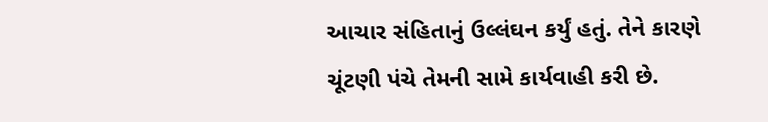આચાર સંહિતાનું ઉલ્લંઘન કર્યું હતું. તેને કારણે ચૂંટણી પંચે તેમની સામે કાર્યવાહી કરી છે.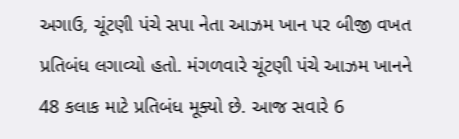અગાઉ, ચૂંટણી પંચે સપા નેતા આઝમ ખાન પર બીજી વખત પ્રતિબંધ લગાવ્યો હતો. મંગળવારે ચૂંટણી પંચે આઝમ ખાનને 48 કલાક માટે પ્રતિબંધ મૂક્યો છે. આજ સવારે 6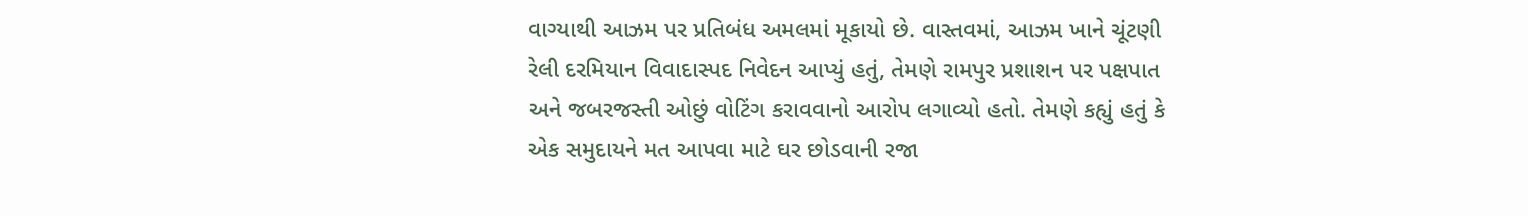વાગ્યાથી આઝમ પર પ્રતિબંધ અમલમાં મૂકાયો છે. વાસ્તવમાં, આઝમ ખાને ચૂંટણી રેલી દરમિયાન વિવાદાસ્પદ નિવેદન આપ્યું હતું, તેમણે રામપુર પ્રશાશન પર પક્ષપાત અને જબરજસ્તી ઓછું વોટિંગ કરાવવાનો આરોપ લગાવ્યો હતો. તેમણે કહ્યું હતું કે એક સમુદાયને મત આપવા માટે ઘર છોડવાની રજા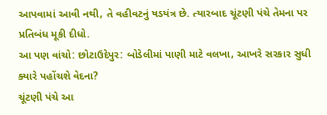આપવામાં આવી નથી, તે વહીવટનું ષડયંત્ર છે. ત્યારબાદ ચૂંટણી પંચે તેમના પર પ્રતિબંધ મૂકી દીધો.
આ પણ વાંચો: છોટાઉદેપુર: બોડેલીમાં પાણી માટે વલખા, આખરે સરકાર સુધી ક્યારે પહોંચશે વેદના?
ચૂંટણી પંચે આ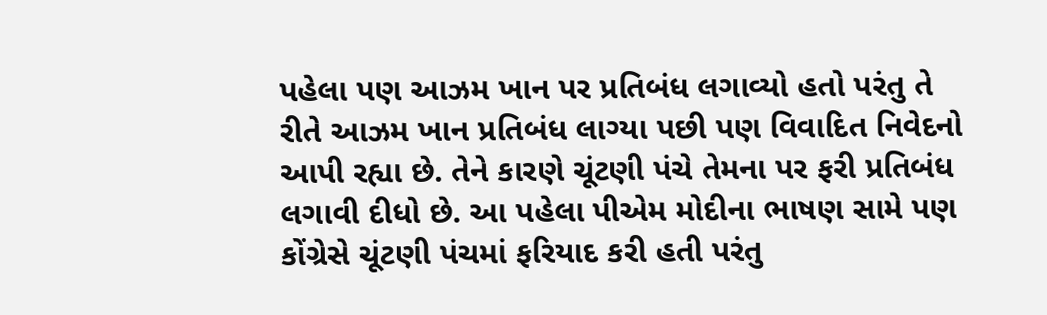પહેલા પણ આઝમ ખાન પર પ્રતિબંધ લગાવ્યો હતો પરંતુ તે રીતે આઝમ ખાન પ્રતિબંધ લાગ્યા પછી પણ વિવાદિત નિવેદનો આપી રહ્યા છે. તેને કારણે ચૂંટણી પંચે તેમના પર ફરી પ્રતિબંધ લગાવી દીધો છે. આ પહેલા પીએમ મોદીના ભાષણ સામે પણ કોંગ્રેસે ચૂંટણી પંચમાં ફરિયાદ કરી હતી પરંતુ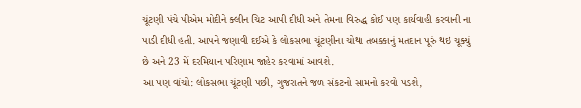ચૂંટણી પંચે પીએમ મોદીને ક્લીન ચિટ આપી દીધી અને તેમના વિરુદ્ધ કોઈ પણ કાર્યવાહી કરવાની ના પાડી દીધી હતી. આપને જણાવી દઈએ કે લોકસભા ચૂંટણીના ચોથા તબક્કાનું મતદાન પૂરું થઇ ચૂક્યું છે અને 23 મેં દરમિયાન પરિણામ જાહેર કરવામાં આવશે.
આ પણ વાંચો: લોકસભા ચૂંટણી પછી, ગુજરાતને જળ સંકટનો સામનો કરવો પડશે,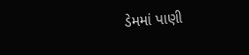ડેમમાં પાણી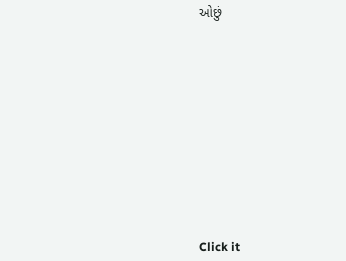ઓછું












Click it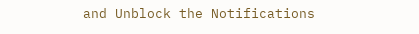and Unblock the Notifications